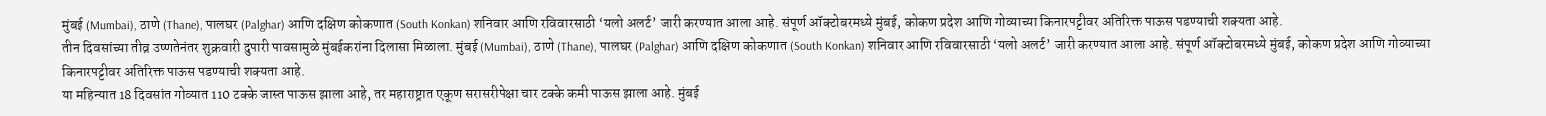मुंबई (Mumbai), ठाणे (Thane), पालघर (Palghar) आणि दक्षिण कोकणात (South Konkan) शनिवार आणि रविवारसाठी ‘यलो अलर्ट’ जारी करण्यात आला आहे. संपूर्ण ऑक्टोबरमध्ये मुंबई, कोकण प्रदेश आणि गोव्याच्या किनारपट्टीवर अतिरिक्त पाऊस पडण्याची शक्यता आहे.
तीन दिवसांच्या तीव्र उष्णतेनंतर शुक्रवारी दुपारी पावसामुळे मुंबईकरांना दिलासा मिळाला. मुंबई (Mumbai), ठाणे (Thane), पालघर (Palghar) आणि दक्षिण कोकणात (South Konkan) शनिवार आणि रविवारसाठी ‘यलो अलर्ट’ जारी करण्यात आला आहे. संपूर्ण ऑक्टोबरमध्ये मुंबई, कोकण प्रदेश आणि गोव्याच्या किनारपट्टीवर अतिरिक्त पाऊस पडण्याची शक्यता आहे.
या महिन्यात 18 दिवसांत गोव्यात 110 टक्के जास्त पाऊस झाला आहे, तर महाराष्ट्रात एकूण सरासरीपेक्षा चार टक्के कमी पाऊस झाला आहे. मुंबई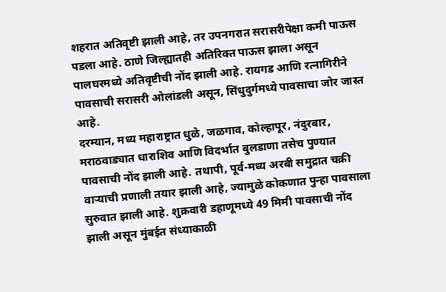शहरात अतिवृष्टी झाली आहे, तर उपनगरात सरासरीपेक्षा कमी पाऊस पडला आहे. ठाणे जिल्ह्यातही अतिरिक्त पाऊस झाला असून पालघरमध्ये अतिवृष्टीची नोंद झाली आहे. रायगड आणि रत्नागिरीने पावसाची सरासरी ओलांडली असून, सिंधुदुर्गमध्ये पावसाचा जोर जास्त आहे.
दरम्यान, मध्य महाराष्ट्रात धुळे, जळगाव, कोल्हापूर, नंदुरबार, मराठवाड्यात धाराशिव आणि विदर्भात बुलडाणा तसेच पुण्यात पावसाची नोंद झाली आहे. तथापी, पूर्व-मध्य अरबी समुद्रात चक्री वाऱ्याची प्रणाली तयार झाली आहे, ज्यामुळे कोकणात पुन्हा पावसाला सुरुवात झाली आहे. शुक्रवारी डहाणूमध्ये 49 मिमी पावसाची नोंद झाली असून मुंबईत संध्याकाळी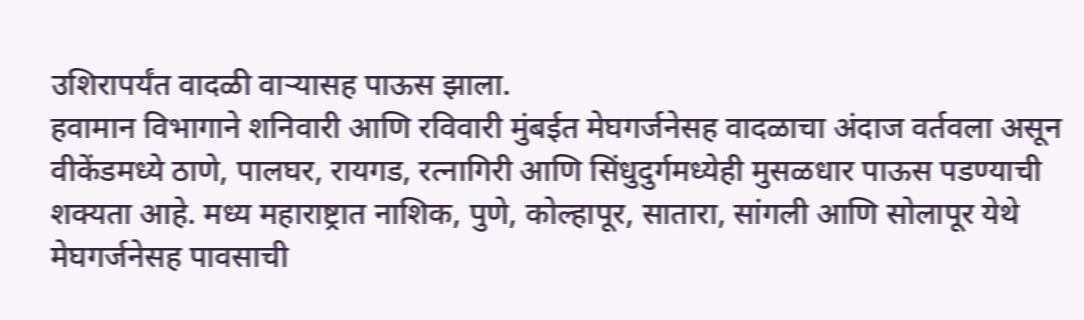उशिरापर्यंत वादळी वाऱ्यासह पाऊस झाला.
हवामान विभागाने शनिवारी आणि रविवारी मुंबईत मेघगर्जनेसह वादळाचा अंदाज वर्तवला असून वीकेंडमध्ये ठाणे, पालघर, रायगड, रत्नागिरी आणि सिंधुदुर्गमध्येही मुसळधार पाऊस पडण्याची शक्यता आहे. मध्य महाराष्ट्रात नाशिक, पुणे, कोल्हापूर, सातारा, सांगली आणि सोलापूर येथे मेघगर्जनेसह पावसाची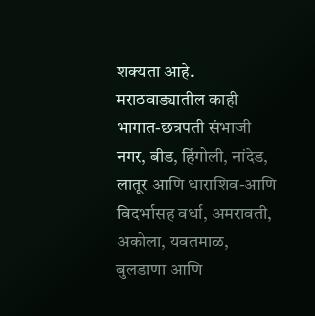शक्यता आहे. मराठवाड्यातील काही भागात-छत्रपती संभाजी नगर, बीड, हिंगोली, नांदेड, लातूर आणि धाराशिव-आणि विदर्भासह वर्धा, अमरावती, अकोला, यवतमाळ, बुलडाणा आणि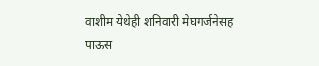वाशीम येथेही शनिवारी मेघगर्जनेसह पाऊस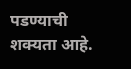पडण्याची शक्यता आहे.